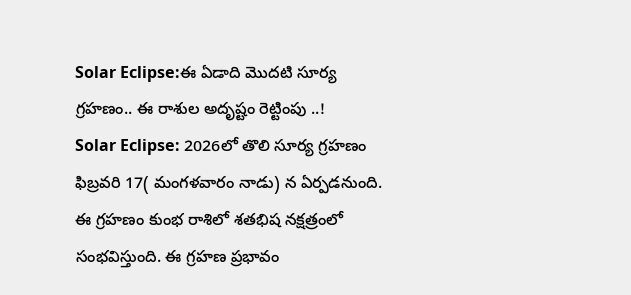Solar Eclipse:ఈ ఏడాది మొదటి సూర్య గ్రహణం.. ఈ రాశుల అదృష్టం రెట్టింపు ..!
Solar Eclipse: 2026లో తొలి సూర్య గ్రహణం ఫిబ్రవరి 17( మంగళవారం నాడు) న ఏర్పడనుంది. ఈ గ్రహణం కుంభ రాశిలో శతభిష నక్షత్రంలో సంభవిస్తుంది. ఈ గ్రహణ ప్రభావం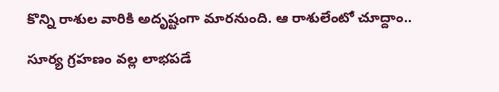కొన్ని రాశుల వారికి అదృష్టంగా మారనుంది. ఆ రాశులేంటో చూద్దాం..

సూర్య గ్రహణం వల్ల లాభపడే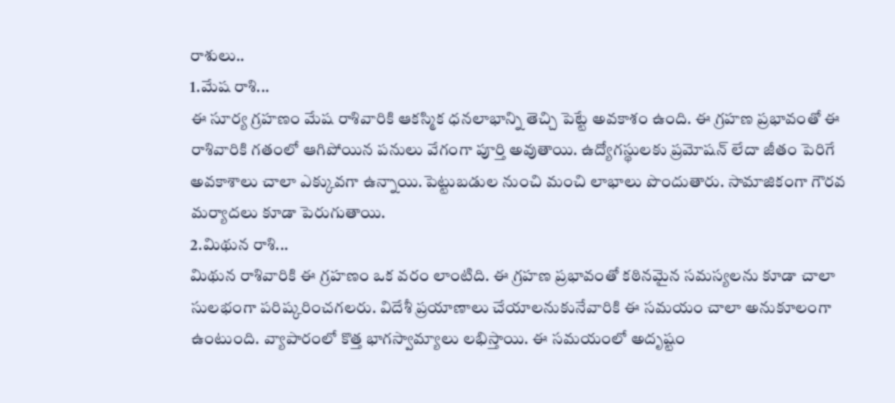రాశులు..
1.మేష రాశి...
ఈ సూర్య గ్రహణం మేష రాశివారికి ఆకస్మిక ధనలాభాన్ని తెచ్చి పెట్టే అవకాశం ఉంది. ఈ గ్రహణ ప్రభావంతో ఈ రాశివారికి గతంలో ఆగిపోయిన పనులు వేగంగా పూర్తి అవుతాయి. ఉద్యోగస్థులకు ప్రమోషన్ లేదా జీతం పెరిగే అవకాశాలు చాలా ఎక్కువగా ఉన్నాయి.పెట్టుబడుల నుంచి మంచి లాభాలు పొందుతారు. సామాజికంగా గౌరవ మర్యాదలు కూడా పెరుగుతాయి.
2.మిథున రాశి...
మిథున రాశివారికి ఈ గ్రహణం ఒక వరం లాంటిది. ఈ గ్రహణ ప్రభావంతో కఠినమైన సమస్యలను కూడా చాలా సులభంగా పరిష్కరించగలరు. విదేశీ ప్రయాణాలు చేయాలనుకునేవారికి ఈ సమయం చాలా అనుకూలంగా ఉంటుంది. వ్యాపారంలో కొత్త భాగస్వామ్యాలు లభిస్తాయి. ఈ సమయంలో అదృష్టం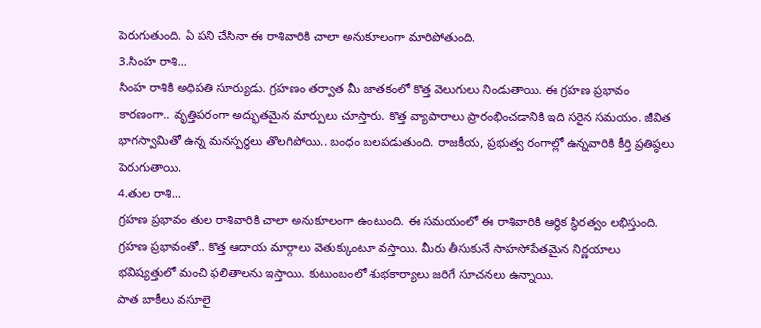పెరుగుతుంది. ఏ పని చేసినా ఈ రాశివారికి చాలా అనుకూలంగా మారిపోతుంది.
3.సింహ రాశి...
సింహ రాశికి అధిపతి సూర్యుడు. గ్రహణం తర్వాత మీ జాతకంలో కొత్త వెలుగులు నిండుతాయి. ఈ గ్రహణ ప్రభావం కారణంగా.. వృత్తిపరంగా అద్భుతమైన మార్పులు చూస్తారు. కొత్త వ్యాపారాలు ప్రారంభించడానికి ఇది సరైన సమయం. జీవిత భాగస్వామితో ఉన్న మనస్పర్థలు తొలగిపోయి.. బంధం బలపడుతుంది. రాజకీయ, ప్రభుత్వ రంగాల్లో ఉన్నవారికి కీర్తి ప్రతిష్ఠలు పెరుగుతాయి.
4.తుల రాశి...
గ్రహణ ప్రభావం తుల రాశివారికి చాలా అనుకూలంగా ఉంటుంది. ఈ సమయంలో ఈ రాశివారికి ఆర్థిక స్థిరత్వం లభిస్తుంది. గ్రహణ ప్రభావంతో.. కొత్త ఆదాయ మార్గాలు వెతుక్కుంటూ వస్తాయి. మీరు తీసుకునే సాహసోపేతమైన నిర్ణయాలు భవిష్యత్తులో మంచి ఫలితాలను ఇస్తాయి. కుటుంబంలో శుభకార్యాలు జరిగే సూచనలు ఉన్నాయి.
పాత బాకీలు వసూలై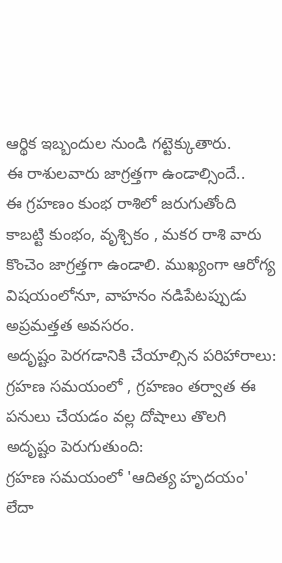ఆర్థిక ఇబ్బందుల నుండి గట్టెక్కుతారు.
ఈ రాశులవారు జాగ్రత్తగా ఉండాల్సిందే..
ఈ గ్రహణం కుంభ రాశిలో జరుగుతోంది కాబట్టి కుంభం, వృశ్చికం , మకర రాశి వారు కొంచెం జాగ్రత్తగా ఉండాలి. ముఖ్యంగా ఆరోగ్య విషయంలోనూ, వాహనం నడిపేటప్పుడు అప్రమత్తత అవసరం.
అదృష్టం పెరగడానికి చేయాల్సిన పరిహారాలు:
గ్రహణ సమయంలో , గ్రహణం తర్వాత ఈ పనులు చేయడం వల్ల దోషాలు తొలగి అదృష్టం పెరుగుతుంది:
గ్రహణ సమయంలో 'ఆదిత్య హృదయం' లేదా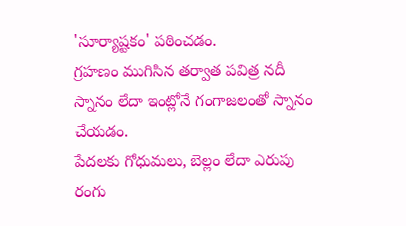'సూర్యాష్టకం' పఠించడం.
గ్రహణం ముగిసిన తర్వాత పవిత్ర నదీ స్నానం లేదా ఇంట్లోనే గంగాజలంతో స్నానం చేయడం.
పేదలకు గోధుమలు, బెల్లం లేదా ఎరుపు రంగు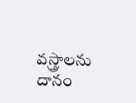వస్త్రాలను దానం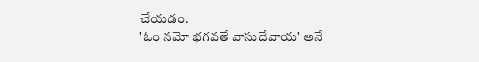చేయడం.
'ఓం నమో భగవతే వాసుదేవాయ' అనే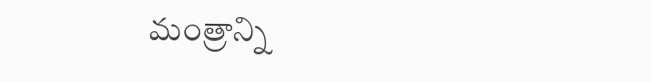మంత్రాన్ని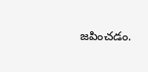జపించడం.